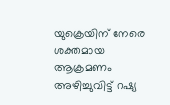യുക്രെയിന് നേരെ ശക്തമായ ആക്രമണം അഴിച്ചുവിട്ട് റഷ്യ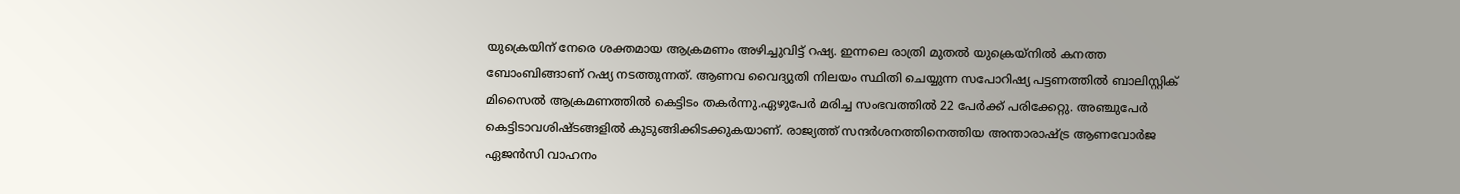യുക്രെയിന് നേരെ ശക്തമായ ആക്രമണം അഴിച്ചുവിട്ട് റഷ്യ. ഇന്നലെ രാത്രി മുതല്‍ യുക്രെയ്‌നില്‍ കനത്ത ബോംബിങ്ങാണ് റഷ്യ നടത്തുന്നത്. ആണവ വൈദ്യുതി നിലയം സ്ഥിതി ചെയ്യുന്ന സപോറിഷ്യ പട്ടണത്തില്‍ ബാലിസ്റ്റിക് മിസൈല്‍ ആക്രമണത്തില്‍ കെട്ടിടം തകര്‍ന്നു.ഏഴുപേര്‍ മരിച്ച സംഭവത്തില്‍ 22 പേര്‍ക്ക് പരിക്കേറ്റു. അഞ്ചുപേര്‍ കെട്ടിടാവശിഷ്ടങ്ങളില്‍ കുടുങ്ങിക്കിടക്കുകയാണ്. രാജ്യത്ത് സന്ദര്‍ശനത്തിനെത്തിയ അന്താരാഷ്ട്ര ആണവോര്‍ജ ഏജന്‍സി വാഹനം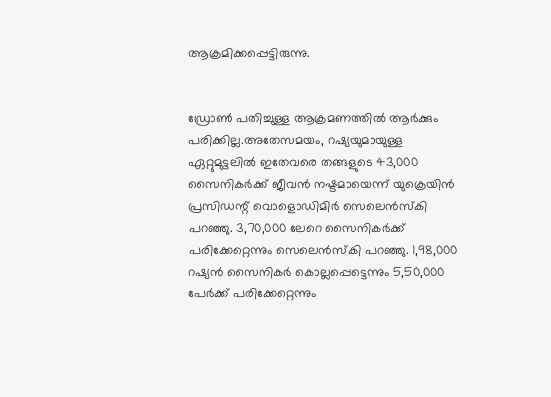ആക്രമിക്കപ്പെട്ടിരുന്നു.


ഡ്രോണ്‍ പതിച്ചുള്ള ആക്രമണത്തില്‍ ആര്‍ക്കും പരിക്കില്ല.അതേസമയം, റഷ്യയുമായുള്ള ഏറ്റുമുട്ടലില്‍ ഇതേവരെ തങ്ങളുടെ 43,000 സൈനികര്‍ക്ക് ജീവന്‍ നഷ്ടമായെന്ന് യുക്രെയിന്‍ പ്രസിഡന്റ് വൊളൊഡിമിര്‍ സെലെന്‍സ്‌കി പറഞ്ഞു. 3,70,000 ലേറെ സൈനികര്‍ക്ക് പരിക്കേറ്റെന്നും സെലെന്‍സ്‌കി പറഞ്ഞു. 1,98,000 റഷ്യന്‍ സൈനികര്‍ കൊല്ലപ്പെട്ടെന്നും 5,50,000 പേര്‍ക്ക് പരിക്കേറ്റെന്നും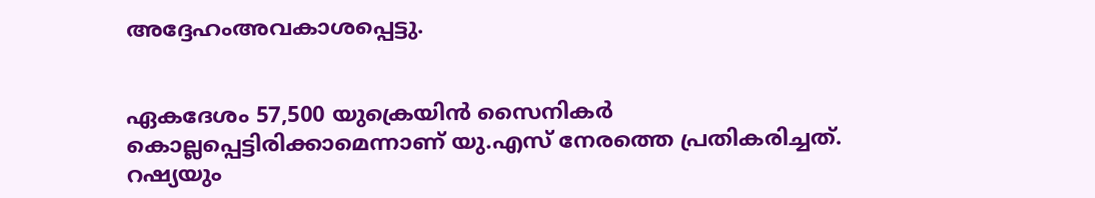അദ്ദേഹംഅവകാശപ്പെട്ടു.


ഏകദേശം 57,500 യുക്രെയിന്‍ സൈനികര്‍ കൊല്ലപ്പെട്ടിരിക്കാമെന്നാണ് യു.എസ് നേരത്തെ പ്രതികരിച്ചത്. റഷ്യയും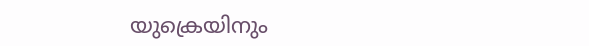യുക്രെയിനും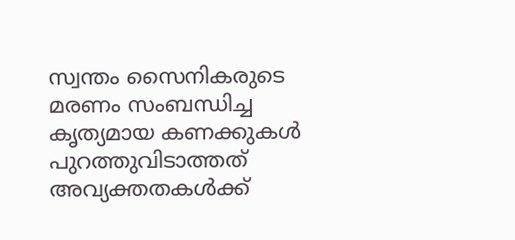സ്വന്തം സൈനികരുടെ മരണം സംബന്ധിച്ച കൃത്യമായ കണക്കുകള്‍ പുറത്തുവിടാത്തത് അവ്യക്തതകള്‍ക്ക്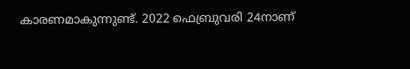കാരണമാകുന്നുണ്ട്. 2022 ഫെബ്രുവരി 24നാണ്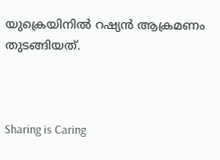യുക്രെയിനില്‍ റഷ്യന്‍ ആക്രമണം തുടങ്ങിയത്.



Sharing is Caring